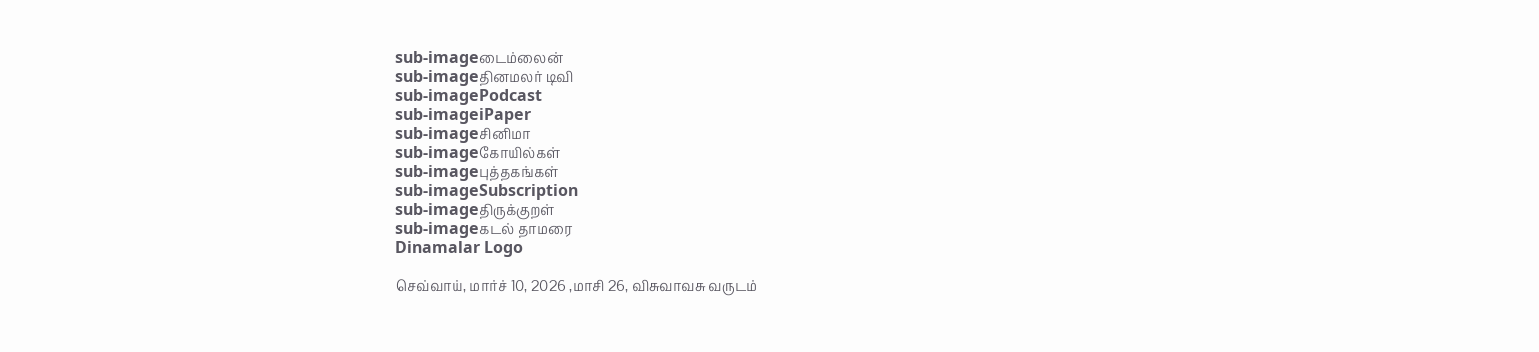sub-imageடைம்லைன்
sub-imageதினமலர் டிவி
sub-imagePodcast
sub-imageiPaper
sub-imageசினிமா
sub-imageகோயில்கள்
sub-imageபுத்தகங்கள்
sub-imageSubscription
sub-imageதிருக்குறள்
sub-imageகடல் தாமரை
Dinamalar Logo

செவ்வாய், மார்ச் 10, 2026 ,மாசி 26, விசுவாவசு வருடம்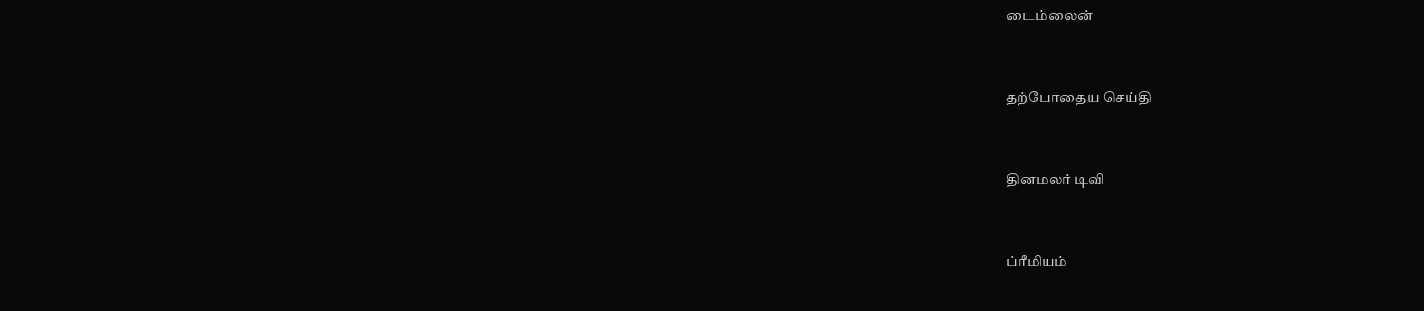டைம்லைன்


தற்போதைய செய்தி


தினமலர் டிவி


ப்ரீமியம்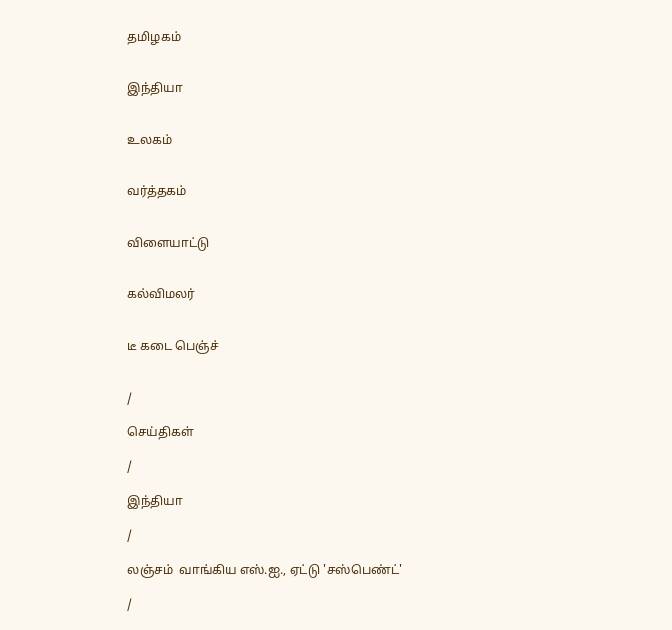தமிழகம்


இந்தியா


உலகம்


வர்த்தகம்


விளையாட்டு


கல்விமலர்


டீ கடை பெஞ்ச்


/

செய்திகள்

/

இந்தியா

/

லஞ்சம்  வாங்கிய எஸ்.ஐ., ஏட்டு 'சஸ்பெண்ட்'

/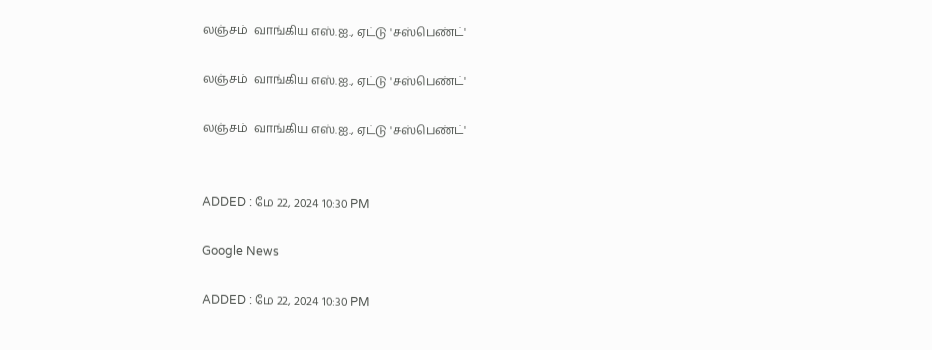லஞ்சம்  வாங்கிய எஸ்.ஐ., ஏட்டு 'சஸ்பெண்ட்'

லஞ்சம்  வாங்கிய எஸ்.ஐ., ஏட்டு 'சஸ்பெண்ட்'

லஞ்சம்  வாங்கிய எஸ்.ஐ., ஏட்டு 'சஸ்பெண்ட்'


ADDED : மே 22, 2024 10:30 PM

Google News

ADDED : மே 22, 2024 10:30 PM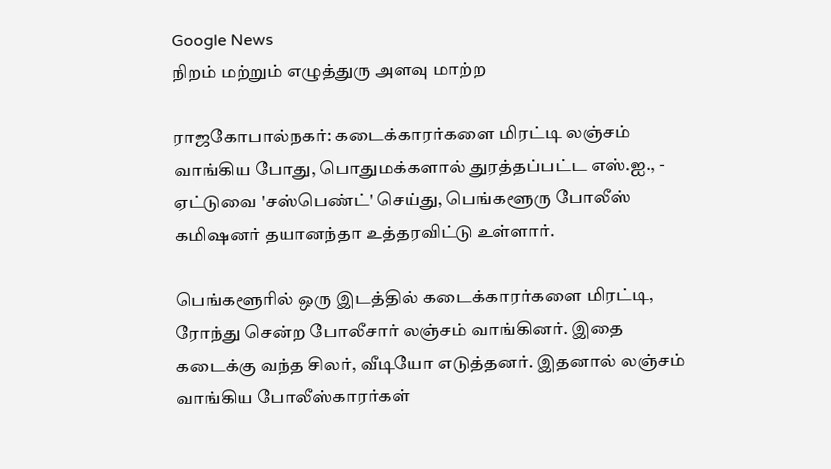Google News
நிறம் மற்றும் எழுத்துரு அளவு மாற்ற

ராஜகோபால்நகர்: கடைக்காரர்களை மிரட்டி லஞ்சம் வாங்கிய போது, பொதுமக்களால் துரத்தப்பட்ட எஸ்.ஐ., - ஏட்டுவை 'சஸ்பெண்ட்' செய்து, பெங்களூரு போலீஸ் கமிஷனர் தயானந்தா உத்தரவிட்டு உள்ளார்.

பெங்களூரில் ஒரு இடத்தில் கடைக்காரர்களை மிரட்டி, ரோந்து சென்ற போலீசார் லஞ்சம் வாங்கினர். இதை கடைக்கு வந்த சிலர், வீடியோ எடுத்தனர். இதனால் லஞ்சம் வாங்கிய போலீஸ்காரர்கள்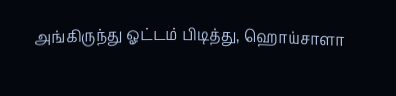அங்கிருந்து ஓட்டம் பிடித்து, ஹொய்சாளா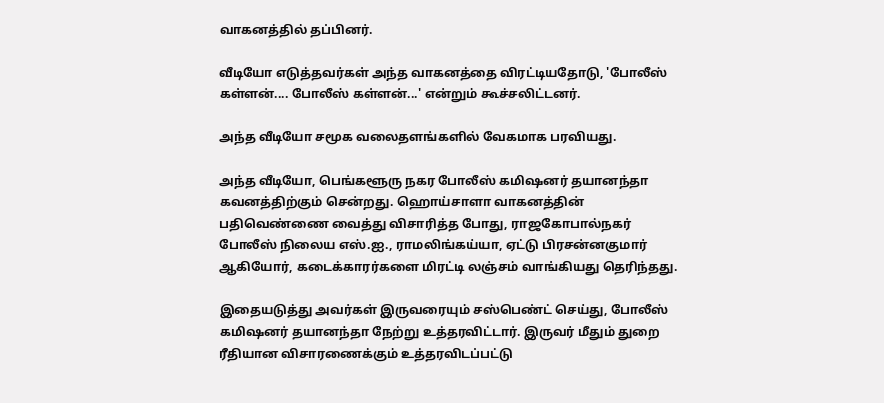வாகனத்தில் தப்பினர்.

வீடியோ எடுத்தவர்கள் அந்த வாகனத்தை விரட்டியதோடு, 'போலீஸ் கள்ளன்.... போலீஸ் கள்ளன்...' என்றும் கூச்சலிட்டனர்.

அந்த வீடியோ சமூக வலைதளங்களில் வேகமாக பரவியது.

அந்த வீடியோ, பெங்களூரு நகர போலீஸ் கமிஷனர் தயானந்தா கவனத்திற்கும் சென்றது. ஹொய்சாளா வாகனத்தின் பதிவெண்ணை வைத்து விசாரித்த போது, ராஜகோபால்நகர் போலீஸ் நிலைய எஸ்.ஐ., ராமலிங்கய்யா, ஏட்டு பிரசன்னகுமார் ஆகியோர், கடைக்காரர்களை மிரட்டி லஞ்சம் வாங்கியது தெரிந்தது.

இதையடுத்து அவர்கள் இருவரையும் சஸ்பெண்ட் செய்து, போலீஸ் கமிஷனர் தயானந்தா நேற்று உத்தரவிட்டார். இருவர் மீதும் துறை ரீதியான விசாரணைக்கும் உத்தரவிடப்பட்டு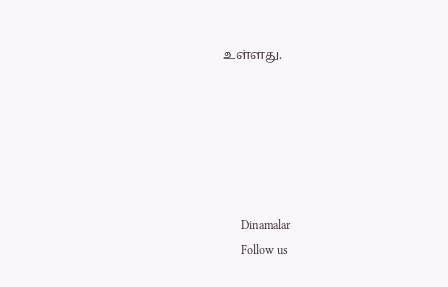உள்ளது.






      Dinamalar
      Follow us